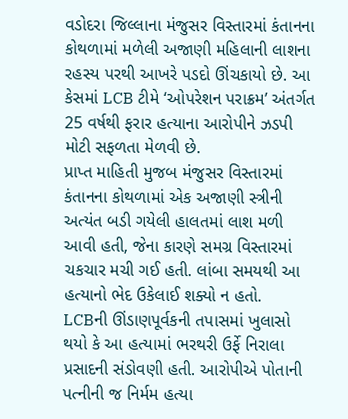વડોદરા જિલ્લાના મંજુસર વિસ્તારમાં કંતાનના કોથળામાં મળેલી અજાણી મહિલાની લાશના રહસ્ય પરથી આખરે પડદો ઊંચકાયો છે. આ કેસમાં LCB ટીમે ‘ઓપરેશન પરાક્રમ’ અંતર્ગત 25 વર્ષથી ફરાર હત્યાના આરોપીને ઝડપી મોટી સફળતા મેળવી છે.
પ્રાપ્ત માહિતી મુજબ મંજુસર વિસ્તારમાં કંતાનના કોથળામાં એક અજાણી સ્ત્રીની અત્યંત બડી ગયેલી હાલતમાં લાશ મળી આવી હતી, જેના કારણે સમગ્ર વિસ્તારમાં ચકચાર મચી ગઈ હતી. લાંબા સમયથી આ હત્યાનો ભેદ ઉકેલાઈ શક્યો ન હતો.
LCBની ઊંડાણપૂર્વકની તપાસમાં ખુલાસો થયો કે આ હત્યામાં ભરથરી ઉર્ફે નિરાલા પ્રસાદની સંડોવણી હતી. આરોપીએ પોતાની પત્નીની જ નિર્મમ હત્યા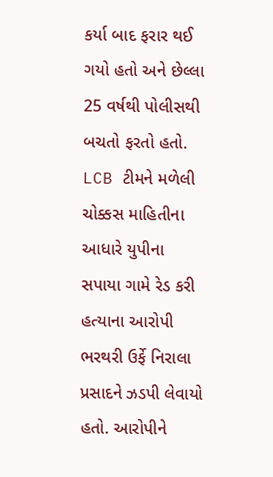કર્યા બાદ ફરાર થઈ ગયો હતો અને છેલ્લા 25 વર્ષથી પોલીસથી બચતો ફરતો હતો.
LCB ટીમને મળેલી ચોક્કસ માહિતીના આધારે યુપીના સપાયા ગામે રેડ કરી હત્યાના આરોપી ભરથરી ઉર્ફે નિરાલા પ્રસાદને ઝડપી લેવાયો હતો. આરોપીને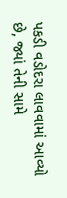પકડી વડોદરા લાવવામાં આવ્યો છે, જ્યાં તેની સામે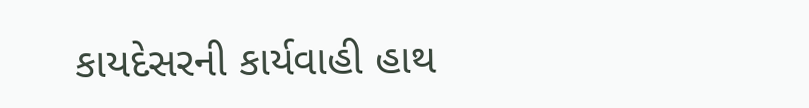કાયદેસરની કાર્યવાહી હાથ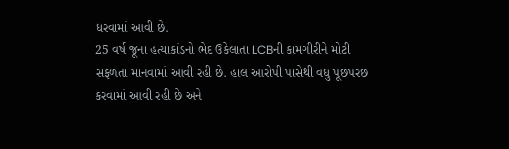ધરવામાં આવી છે.
25 વર્ષ જૂના હત્યાકાંડનો ભેદ ઉકેલાતા LCBની કામગીરીને મોટી સફળતા માનવામાં આવી રહી છે. હાલ આરોપી પાસેથી વધુ પૂછપરછ કરવામાં આવી રહી છે અને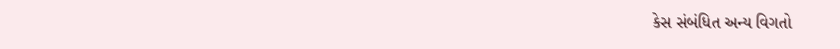કેસ સંબંધિત અન્ય વિગતો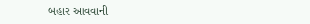બહાર આવવાની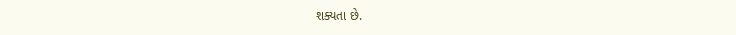શક્યતા છે.